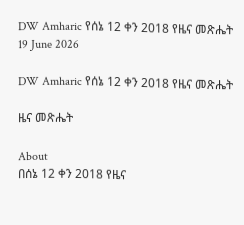DW Amharic የሰኔ 12 ቀን 2018 የዜና መጽሔት
19 June 2026

DW Amharic የሰኔ 12 ቀን 2018 የዜና መጽሔት

ዜና መጽሔት

About
በሰኔ 12 ቀን 2018 የዜና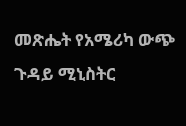መጽሔት የአሜሪካ ውጭ ጉዳይ ሚኒስትር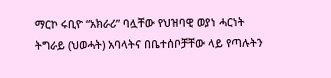ማርኮ ሩቢዮ “አክራሪ” ባሏቸው የህዝባዊ ወያነ ሓርነት ትግራይ (ህወሓት) አባላትና በቤተሰቦቻቸው ላይ የጣሉትን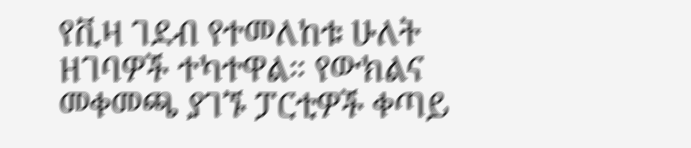የቪዛ ገደብ የተመለከቱ ሁለት ዘገባዎች ተካተዋል። የውክልና መቀመጫ ያገኙ ፓርቲዎች ቀጣይ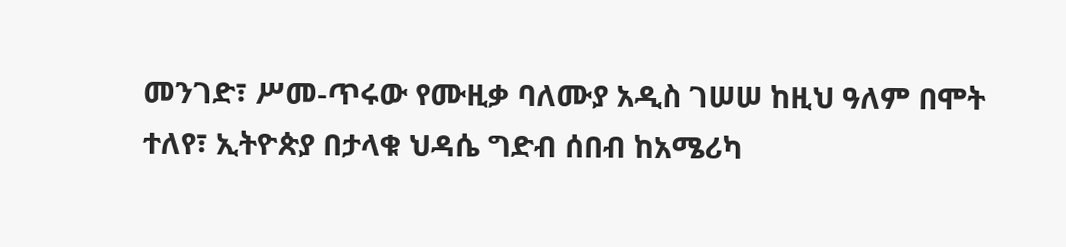መንገድ፣ ሥመ-ጥሩው የሙዚቃ ባለሙያ አዲስ ገሠሠ ከዚህ ዓለም በሞት ተለየ፣ ኢትዮጵያ በታላቁ ህዳሴ ግድብ ሰበብ ከአሜሪካ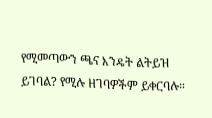የሚመጣውን ጫና እንዴት ልትይዝ ይገባል? የሚሉ ዘገባዎችም ይቀርባሉ።